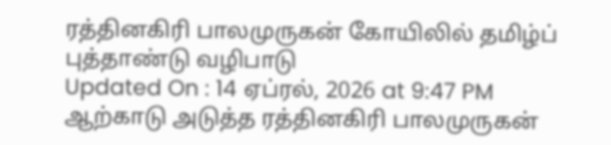ரத்தினகிரி பாலமுருகன் கோயிலில் தமிழ்ப் புத்தாண்டு வழிபாடு
Updated On : 14 ஏப்ரல், 2026 at 9:47 PM
ஆற்காடு அடுத்த ரத்தினகிரி பாலமுருகன்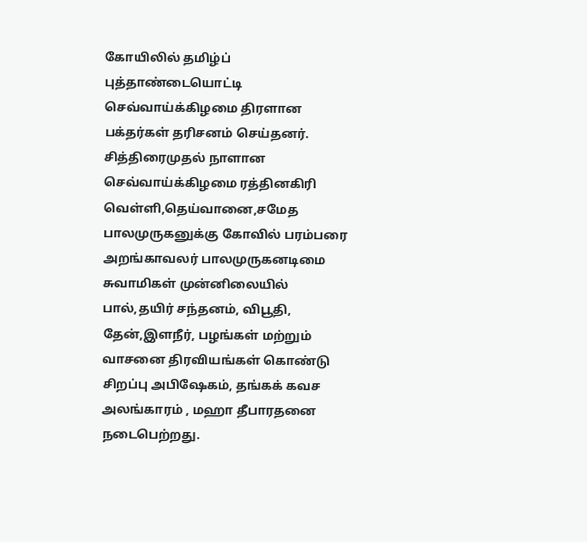கோயிலில் தமிழ்ப் புத்தாண்டையொட்டி செவ்வாய்க்கிழமை திரளான பக்தர்கள் தரிசனம் செய்தனர்.
சித்திரைமுதல் நாளான செவ்வாய்க்கிழமை ரத்தினகிரி வெள்ளி,தெய்வானை,சமேத பாலமுருகனுக்கு கோவில் பரம்பரை அறங்காவலர் பாலமுருகனடிமை சுவாமிகள் முன்னிலையில் பால்,தயிர் சந்தனம், விபூதி, தேன்,இளநீர், பழங்கள் மற்றும் வாசனை திரவியங்கள் கொண்டு சிறப்பு அபிஷேகம், தங்கக் கவச அலங்காரம் , மஹா தீபாரதனை நடைபெற்றது.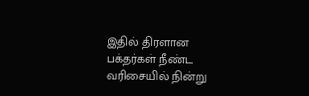இதில் திரளான பக்தர்கள் நீண்ட வரிசையில் நின்று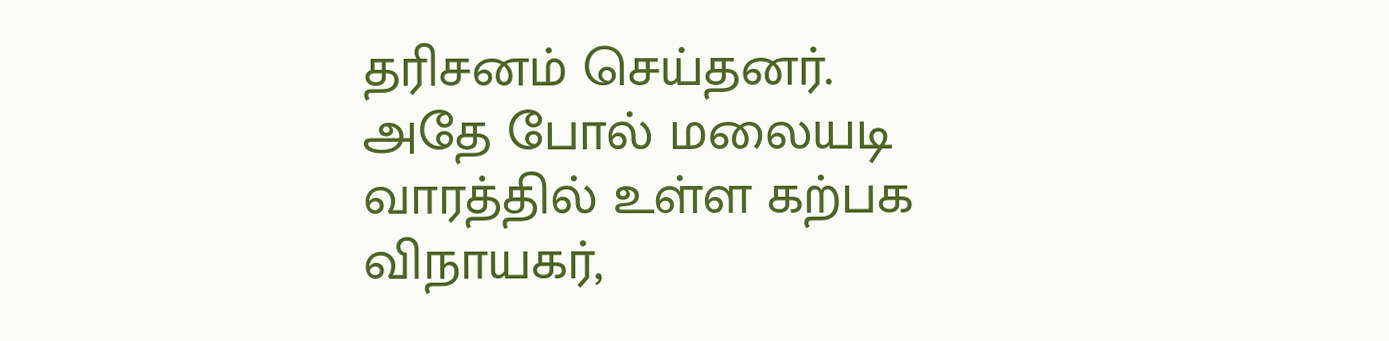தரிசனம் செய்தனர். அதே போல் மலையடி வாரத்தில் உள்ள கற்பக விநாயகர்,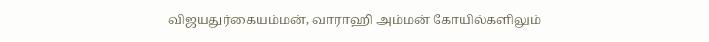விஜயதுர்கையம்மன், வாராஹி அம்மன் கோயில்களிலும்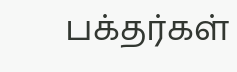பக்தர்கள்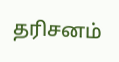தரிசனம்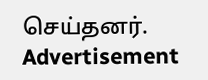செய்தனர்.
Advertisement